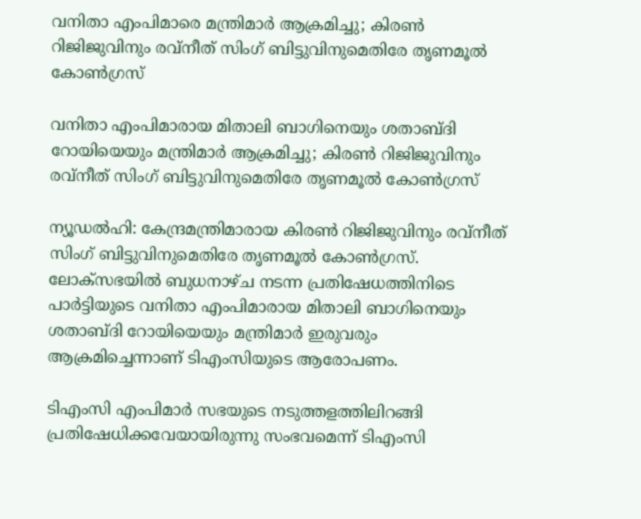വനിതാ എംപിമാരെ മന്ത്രിമാര്‍ ആക്രമിച്ചു; കിരണ്‍ റിജിജുവിനും രവ്നീത് സിംഗ് ബിട്ടുവിനുമെതിരേ തൃണമൂല്‍ കോണ്‍ഗ്രസ്

വനിതാ എംപിമാരായ മിതാലി ബാഗിനെയും ശതാബ്ദി റോയിയെയും മന്ത്രിമാര്‍ ആക്രമിച്ചു; കിരണ്‍ റിജിജുവിനും രവ്നീത് സിംഗ് ബിട്ടുവിനുമെതിരേ തൃണമൂല്‍ കോണ്‍ഗ്രസ്

ന്യൂഡല്‍ഹി: കേന്ദ്രമന്ത്രിമാരായ കിരണ്‍ റിജിജുവിനും രവ്നീത് സിംഗ് ബിട്ടുവിനുമെതിരേ തൃണമൂല്‍ കോണ്‍ഗ്രസ്. ലോക്സഭയില്‍ ബുധനാഴ്ച നടന്ന പ്രതിഷേധത്തിനിടെ പാര്‍ട്ടിയുടെ വനിതാ എംപിമാരായ മിതാലി ബാഗിനെയും ശതാബ്ദി റോയിയെയും മന്ത്രിമാര്‍ ഇരുവരും ആക്രമിച്ചെന്നാണ് ടിഎംസിയുടെ ആരോപണം.

ടിഎംസി എംപിമാര്‍ സഭയുടെ നടുത്തളത്തിലിറങ്ങി പ്രതിഷേധിക്കവേയായിരുന്നു സംഭവമെന്ന് ടിഎംസി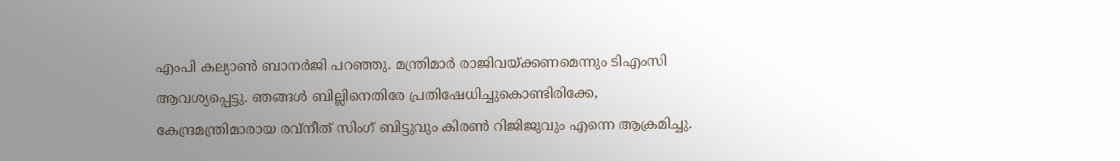എംപി കല്യാണ്‍ ബാനര്‍ജി പറഞ്ഞു. മന്ത്രിമാര്‍ രാജിവയ്ക്കണമെന്നും ടിഎംസി ആവശ്യപ്പെട്ടു. ഞങ്ങള്‍ ബില്ലിനെതിരേ പ്രതിഷേധിച്ചുകൊണ്ടിരിക്കേ, കേന്ദ്രമന്ത്രിമാരായ രവ്നീത് സിംഗ് ബിട്ടുവും കിരണ്‍ റിജിജുവും എന്നെ ആക്രമിച്ചു.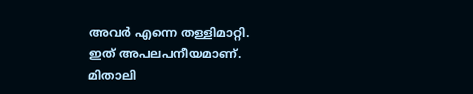അവര്‍ എന്നെ തള്ളിമാറ്റി. ഇത് അപലപനീയമാണ്. മിതാലി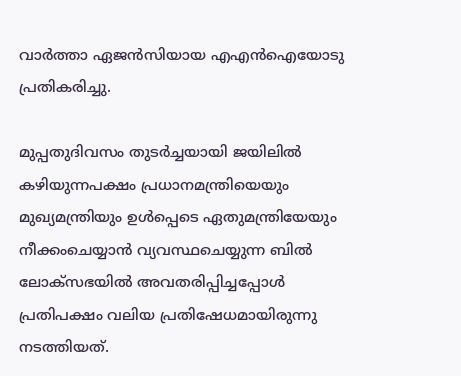വാര്‍ത്താ ഏജന്‍സിയായ എഎന്‍ഐയോടു പ്രതികരിച്ചു.

മുപ്പതുദിവസം തുടര്‍ച്ചയായി ജയിലില്‍ കഴിയുന്നപക്ഷം പ്രധാനമന്ത്രിയെയും മുഖ്യമന്ത്രിയും ഉള്‍പ്പെടെ ഏതുമന്ത്രിയേയും നീക്കംചെയ്യാന്‍ വ്യവസ്ഥചെയ്യുന്ന ബില്‍ ലോക്സഭയില്‍ അവതരിപ്പിച്ചപ്പോള്‍ പ്രതിപക്ഷം വലിയ പ്രതിഷേധമായിരുന്നു നടത്തിയത്.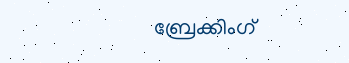ബ്രേക്കിംഗ്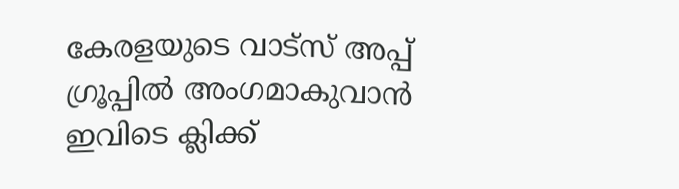കേരളയുടെ വാട്സ് അപ്പ് ഗ്രൂപ്പിൽ അംഗമാകുവാൻ ഇവിടെ ക്ലിക്ക്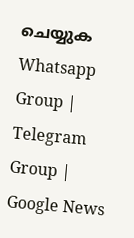ചെയ്യുക Whatsapp Group | Telegram Group | Google News